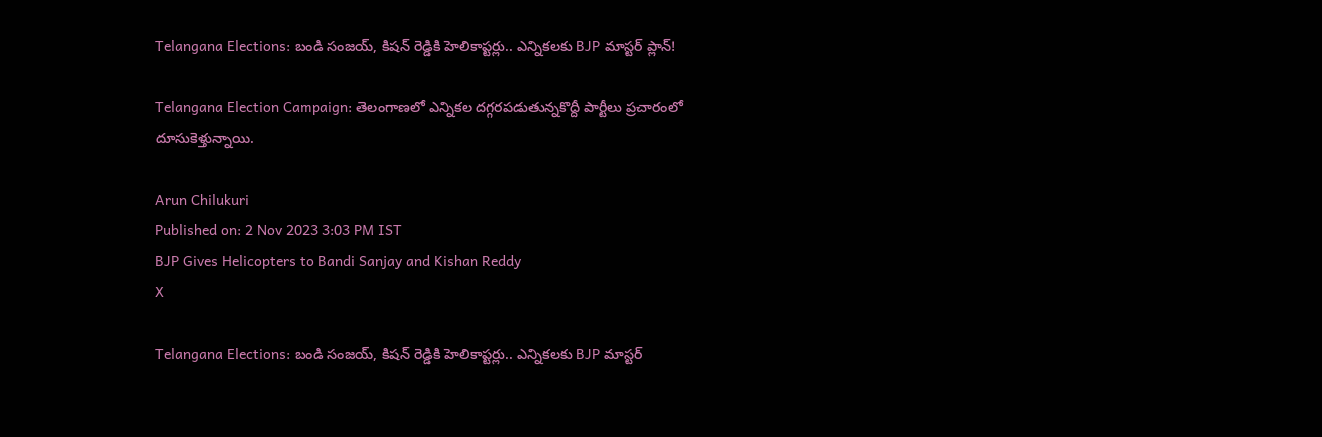Telangana Elections: బండి సంజయ్‌, కిషన్‌ రెడ్డికి హెలికాప్టర్లు.. ఎన్నికలకు BJP మాస్టర్ ప్లాన్!

Telangana Election Campaign: తెలంగాణలో ఎన్నికల దగ్గరపడుతున్నకొద్దీ పార్టీలు ప్రచారంలో దూసుకెళ్తున్నాయి.

Arun Chilukuri
Published on: 2 Nov 2023 3:03 PM IST
BJP Gives Helicopters to Bandi Sanjay and Kishan Reddy
X

Telangana Elections: బండి సంజయ్‌, కిషన్‌ రెడ్డికి హెలికాప్టర్లు.. ఎన్నికలకు BJP మాస్టర్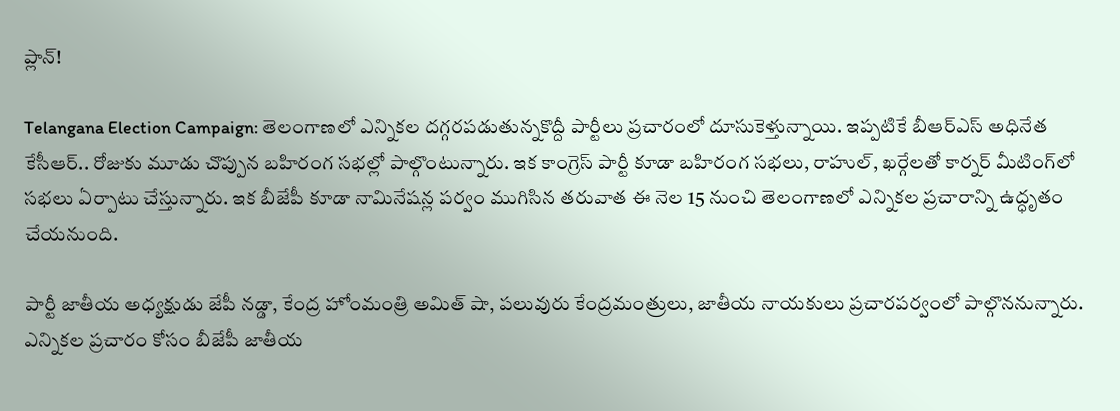ప్లాన్!

Telangana Election Campaign: తెలంగాణలో ఎన్నికల దగ్గరపడుతున్నకొద్దీ పార్టీలు ప్రచారంలో దూసుకెళ్తున్నాయి. ఇప్పటికే బీఆర్ఎస్ అధినేత కేసీఆర్.. రోజుకు మూడు చొప్పున బహిరంగ సభల్లో పాల్గొంటున్నారు. ఇక కాంగ్రెస్ పార్టీ కూడా బహిరంగ సభలు, రాహుల్, ఖర్గేలతో కార్నర్ మీటింగ్‌లో సభలు ఏర్పాటు చేస్తున్నారు. ఇక బీజేపీ కూడా నామినేషన్ల పర్వం ముగిసిన తరువాత ఈ నెల 15 నుంచి తెలంగాణలో ఎన్నికల ప్రచారాన్ని ఉద్ధృతం చేయనుంది.

పార్టీ జాతీయ అధ్యక్షుడు జేపీ నడ్డా, కేంద్ర హోంమంత్రి అమిత్‌ షా, పలువురు కేంద్రమంత్రులు, జాతీయ నాయకులు ప్రచారపర్వంలో పాల్గొననున్నారు. ఎన్నికల ప్రచారం కోసం బీజేపీ జాతీయ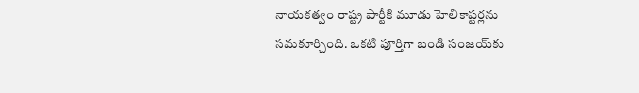నాయకత్వం రాష్ట్ర పార్టీకి మూడు హెలికాప్టర్లను సమకూర్చింది. ఒకటి పూర్తిగా బండి సంజయ్‌కు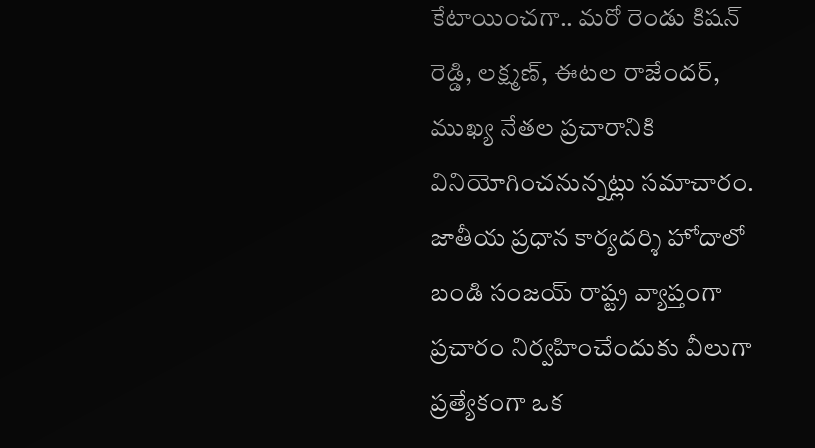కేటాయించగా.. మరో రెండు కిషన్‌ రెడ్డి, లక్ష్మణ్‌, ఈటల రాజేందర్‌, ముఖ్య నేతల ప్రచారానికి వినియోగించనున్నట్లు సమాచారం. జాతీయ ప్రధాన కార్యదర్శి హోదాలో బండి సంజయ్‌ రాష్ట్ర వ్యాప్తంగా ప్రచారం నిర్వహించేందుకు వీలుగా ప్రత్యేకంగా ఒక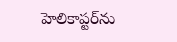హెలికాప్టర్‌ను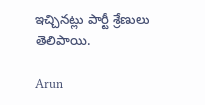ఇచ్చినట్లు పార్టీ శ్రేణులు తెలిపాయి.

Arun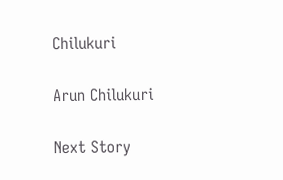Chilukuri

Arun Chilukuri

Next Story